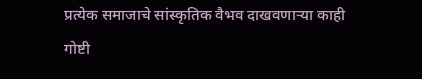प्रत्येक समाजाचे सांस्कृतिक वैभव दाखवणाऱ्या काही गोष्टी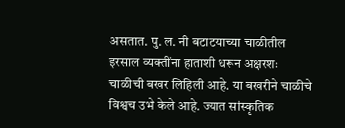असतात. पु. ल. नी बटाटयाच्या चाळीतील इरसाल व्यक्तींना हाताशी धरून अक्षरशः चाळीची बखर लिहिली आहे. या बखरीने चाळीचे विश्वच उभे केले आहे. ज्यात सांस्कृतिक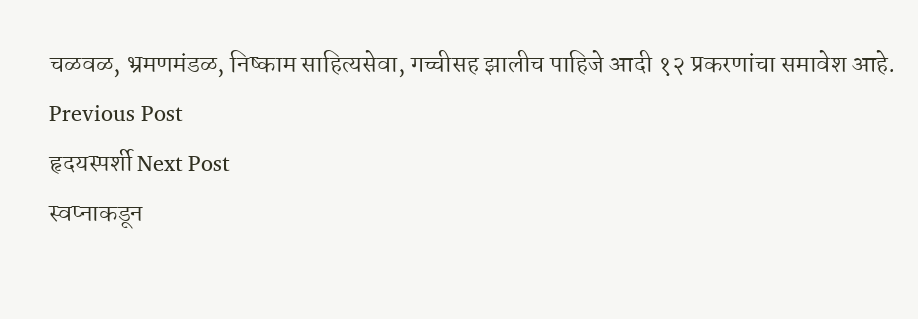चळवळ, भ्रमणमंडळ, निष्काम साहित्यसेवा, गच्चीसह झालीच पाहिजे आदी १२ प्रकरणांचा समावेश आहे.
Previous Post
हृदयस्पर्शी Next Post
स्वप्नाकडून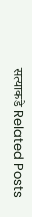सत्याकडे Related Posts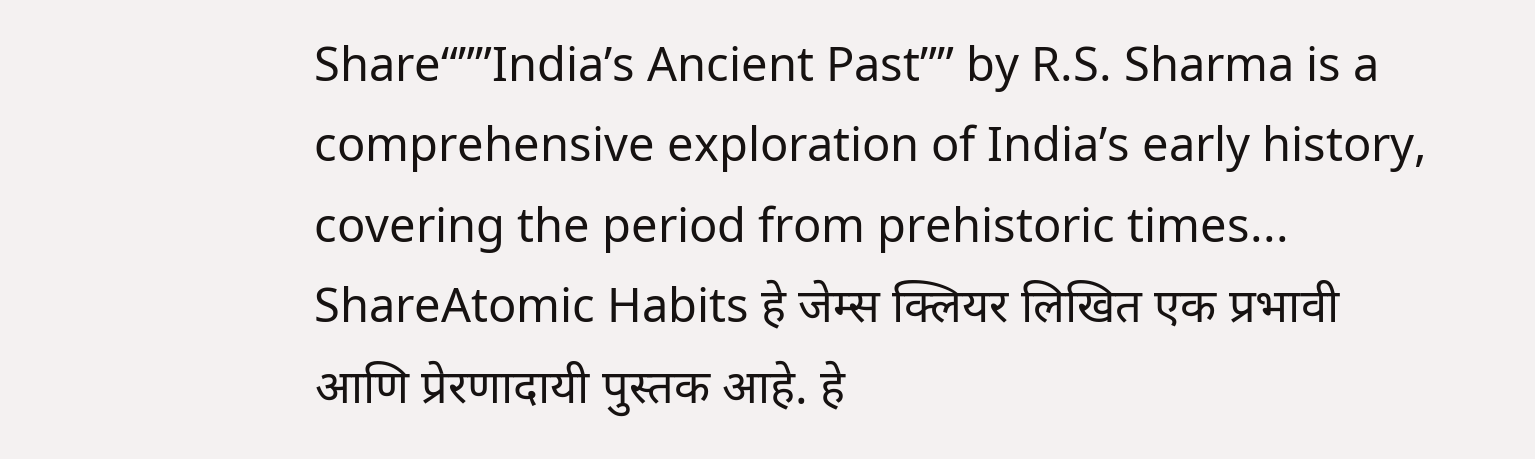Share“””India’s Ancient Past”” by R.S. Sharma is a comprehensive exploration of India’s early history, covering the period from prehistoric times...
ShareAtomic Habits हे जेम्स क्लियर लिखित एक प्रभावी आणि प्रेरणादायी पुस्तक आहे. हे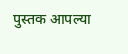पुस्तक आपल्या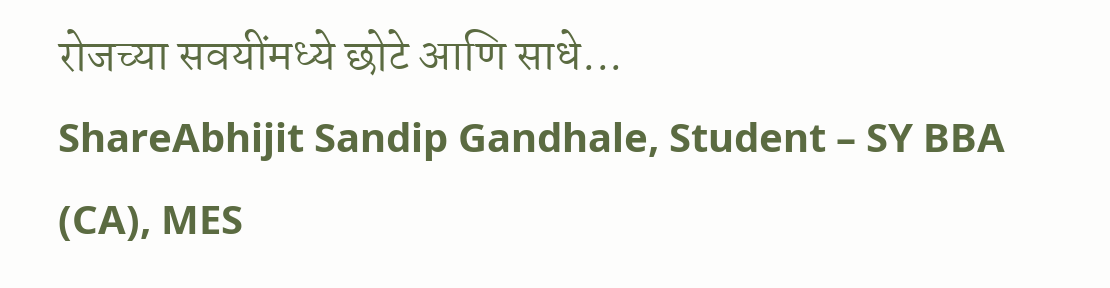रोजच्या सवयींमध्ये छोटे आणि साधे...
ShareAbhijit Sandip Gandhale, Student – SY BBA (CA), MES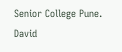Senior College Pune. David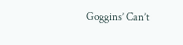Goggins’ Can’t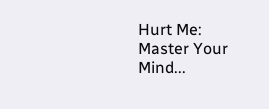Hurt Me: Master Your Mind...